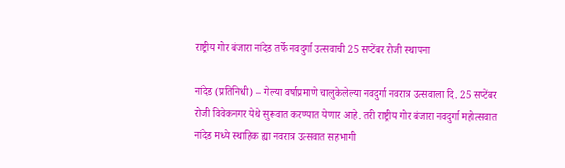राष्ट्रीय गोर बंजारा नांदेड तर्फे नवदुर्गा उत्सवाची 25 सप्टेंबर रोजी स्थापना

नांदेड (प्रतिनिधी) – गेल्या वर्षाप्रमाणे चालुकेलेल्या नवदुर्गा नवरात्र उत्सवाला दि. 25 सप्टेंबर रोजी विवेकनगर येथे सुरूवात करण्यात येणार आहे. तरी राष्ट्रीय गोर बंजारा नवदुर्गा महोत्सवात नांदेड मध्ये स्थाहिक ह्या नवरात्र उत्सवात सहभागी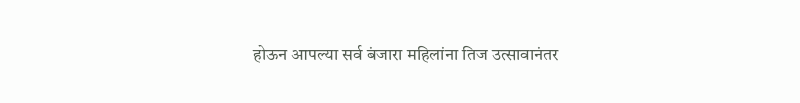होऊन आपल्या सर्व बंजारा महिलांना तिज उत्सावानंतर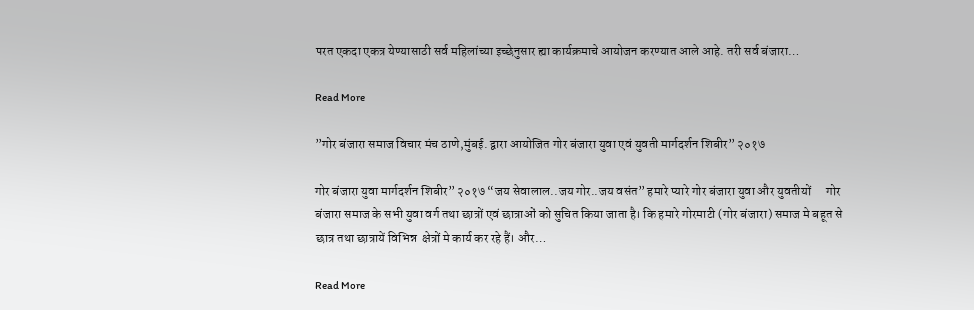परत एकदा एकत्र येण्यासाठी सर्व महिलांच्या इच्छेनुसार ह्या कार्यक्रमाचे आयोजन करण्यात आले आहे. तरी सर्व बंजारा…

Read More

”गोर बंजारा समाज विचार मंच ठाणे,मुंबई. द्वारा आयोजित गोर बंजारा युवा एवं युवती मार्गदर्शन शिबीर” २०१७

गोर बंजारा युवा मार्गदर्शन शिबीर” २०१७ “जय सेवालाल..जय गोर..जय वसंत” हमारे प्यारे गोर बंजारा युवा और युवतीयों      गोर बंजारा समाज के सभी युवा वर्ग तथा छात्रों एवं छात्राओं को सुचित किया जाता है। कि हमारे गोरमाटी (गोर बंजारा) समाज मे बहूत से छात्र तथा छात्रायें विभिन्न  क्षेत्रों मे कार्य कर रहे हैं। और…

Read More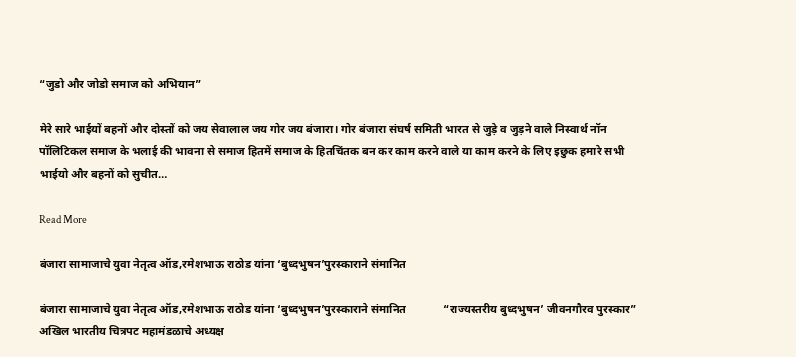“जुडो और जोडो समाज को अभियान”

मेरे सारे भाईयों बहनों और दोस्तों को जय सेवालाल जय गोर जय बंजारा। गोर बंजारा संघर्ष समिती भारत से जुड़े व जुड़ने वाले निस्वार्थ नॉन पॉलिटिकल समाज के भलाई की भावना से समाज हितमें समाज के हितचिंतक बन कर काम करने वाले या काम करने के लिए इछुक हमारे सभी भाईयो और बहनों को सुचीत…

Read More

बंजारा सामाजाचे युवा नेतृत्व ऑड,रमेशभाऊ राठोड यांना ‘बुध्दभुषन’पुरस्काराने संमानित

बंजारा सामाजाचे युवा नेतृत्व ऑड,रमेशभाऊ राठोड यांना ‘बुध्दभुषन’पुरस्काराने संमानित             “राज्यस्तरीय बुध्दभुषन’ जीवनगौरव पुरस्कार” अखिल भारतीय चित्रपट महामंडळाचे अध्यक्ष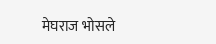मेघराज भोसले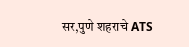सर,पुणे शहराचे ATS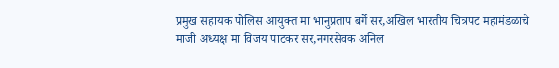प्रमुख सहायक पोलिस आयुक्त मा भानुप्रताप बर्गे सर,अखिल भारतीय चित्रपट महामंडळाचे माजी अध्यक्ष मा विजय पाटकर सर,नगरसेवक अनिल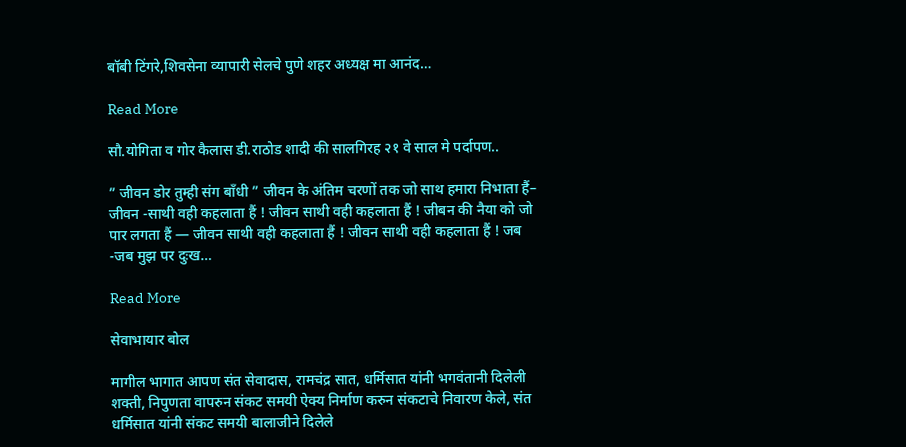बॉबी टिंगरे,शिवसेना व्यापारी सेलचे पुणे शहर अध्यक्ष मा आनंद…

Read More

सौ.योगिता व गोर कैलास डी.राठोड शादी की सालगिरह २१ वे साल मे पर्दापण..

” जीवन डोर तुम्ही संग बाँधी ” जीवन के अंतिम चरणों तक जो साथ हमारा निभाता हैं– जीवन -साथी वही कहलाता हैं ! जीवन साथी वही कहलाता हैं ! जीबन की नैया को जो पार लगता हैं — जीवन साथी वही कहलाता हैं ! जीवन साथी वही कहलाता हैं ! जब -जब मुझ पर दुःख…

Read More

सेवाभायार बोल

मागील भागात आपण संत सेवादास, रामचंद्र सात, धर्मिसात यांनी भगवंतानी दिलेली शक्ती, निपुणता वापरुन संकट समयी ऐक्य निर्माण करुन संकटाचे निवारण केले, संत धर्मिसात यांनी संकट समयी बालाजीने दिलेले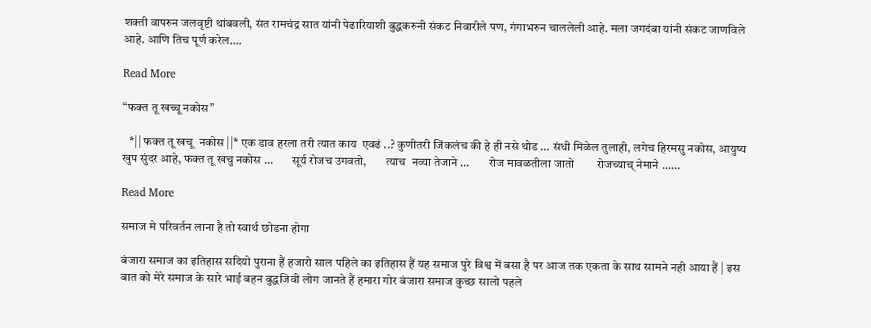शक्ती वापरुन जलवृष्टी थांबवली, संत रामचंद्र सात यांनी पेढारियाशी बुद्धकरुनी संकट निवारीले पण, गंगाभरुन चाललेली आहे. मला जगदंबा यांनी संकट जाणविले आहे. आणि तिच पूर्ण करेल….

Read More

“फक्त तू खच्चू नकोस”

   *|| फक्त तू खचू  नकोस ||* एक डाव हरला तरी त्यात काय  एवढं ..? कुणीतरी जिंकलंच की हे ही नसे थोड … संधी मिळेल तुलाही, लगेच हिरमसु नकोस, आयुष्य खुप सुंदर आहे, फक्त तू खचु नकोस …        सूर्य रोजच उगवतो,        त्याच  नव्या तेजाने …        रोज मावळतीला जातो        रोजच्याच् नेमाने ……

Read More

समाज मे परिवर्तन लाना है तो स्वार्थ छोडना होगा

बंजारा समाज का इतिहास सदियो पुराना हैं हजारो साल पहिले का इतिहास हैं यह समाज पुरे विश्व में बसा है पर आज तक एकता के साथ सामने नही आया हैं | इस बात को मेरे समाज के सारे भाई बहन बुद्धजिवी लोग जानते हैं हमारा गोर बंजारा समाज कुच्छ सालो पहले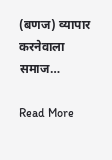(बणज) व्यापार करनेवाला समाज…

Read More